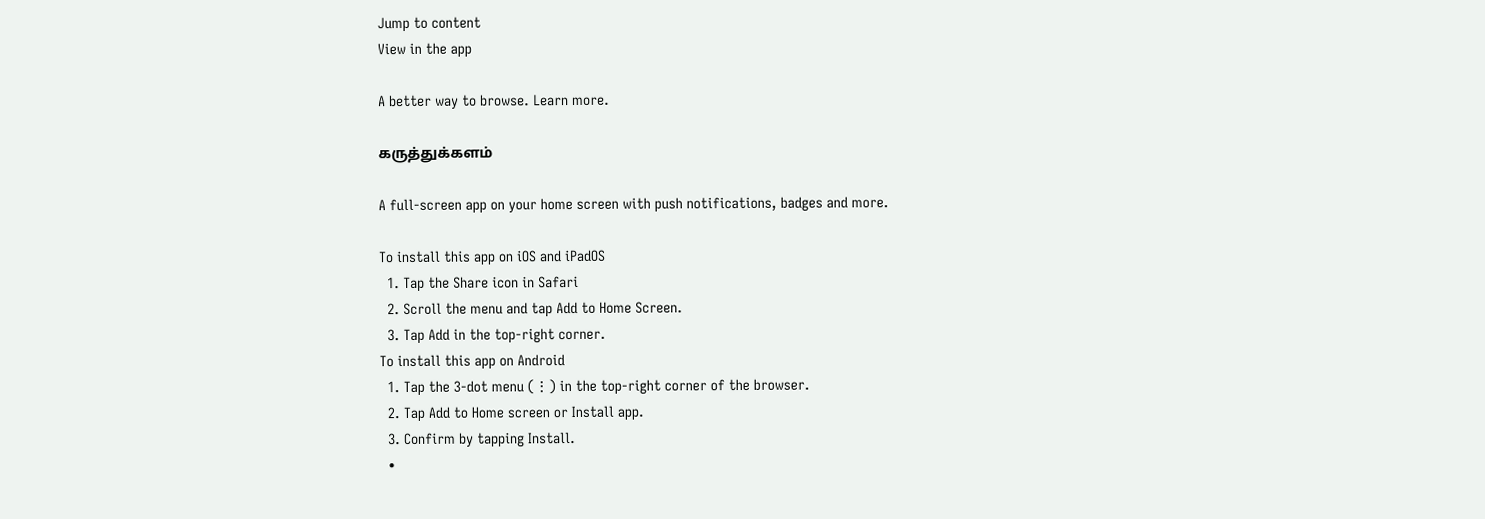Jump to content
View in the app

A better way to browse. Learn more.

கருத்துக்களம்

A full-screen app on your home screen with push notifications, badges and more.

To install this app on iOS and iPadOS
  1. Tap the Share icon in Safari
  2. Scroll the menu and tap Add to Home Screen.
  3. Tap Add in the top-right corner.
To install this app on Android
  1. Tap the 3-dot menu (⋮) in the top-right corner of the browser.
  2. Tap Add to Home screen or Install app.
  3. Confirm by tapping Install.
  •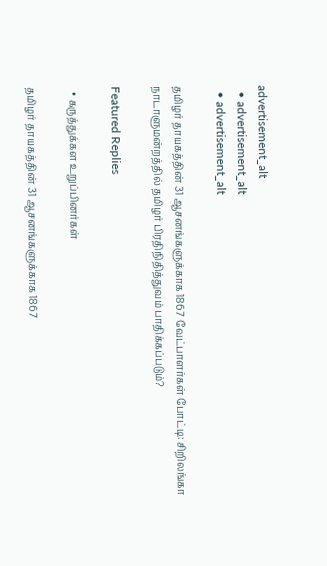advertisement_alt
  • advertisement_alt
  • advertisement_alt

தமிழர் தாயகத்தின் 31 ஆசனங்களுக்காக 1867 வேட்பாளர்கள் போட்டி: சிறிலங்கா நாடாளுமன்றத்தில் தமிழர் பிரதிநிதித்துவம் பாதிக்கப்படும்?

Featured Replies

  • கருத்துக்கள உறுப்பினர்கள்

தமிழர் தாயகத்தின் 31 ஆசனங்களுக்காக 1867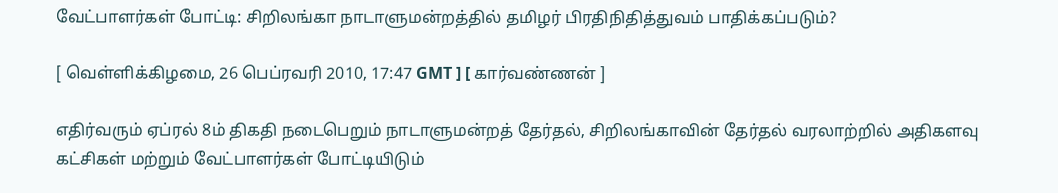வேட்பாளர்கள் போட்டி: சிறிலங்கா நாடாளுமன்றத்தில் தமிழர் பிரதிநிதித்துவம் பாதிக்கப்படும்?

[ வெள்ளிக்கிழமை, 26 பெப்ரவரி 2010, 17:47 GMT ] [ கார்வண்ணன் ]

எதிர்வரும் ஏப்ரல் 8ம் திகதி நடைபெறும் நாடாளுமன்றத் தேர்தல், சிறிலங்காவின் தேர்தல் வரலாற்றில் அதிகளவு கட்சிகள் மற்றும் வேட்பாளர்கள் போட்டியிடும்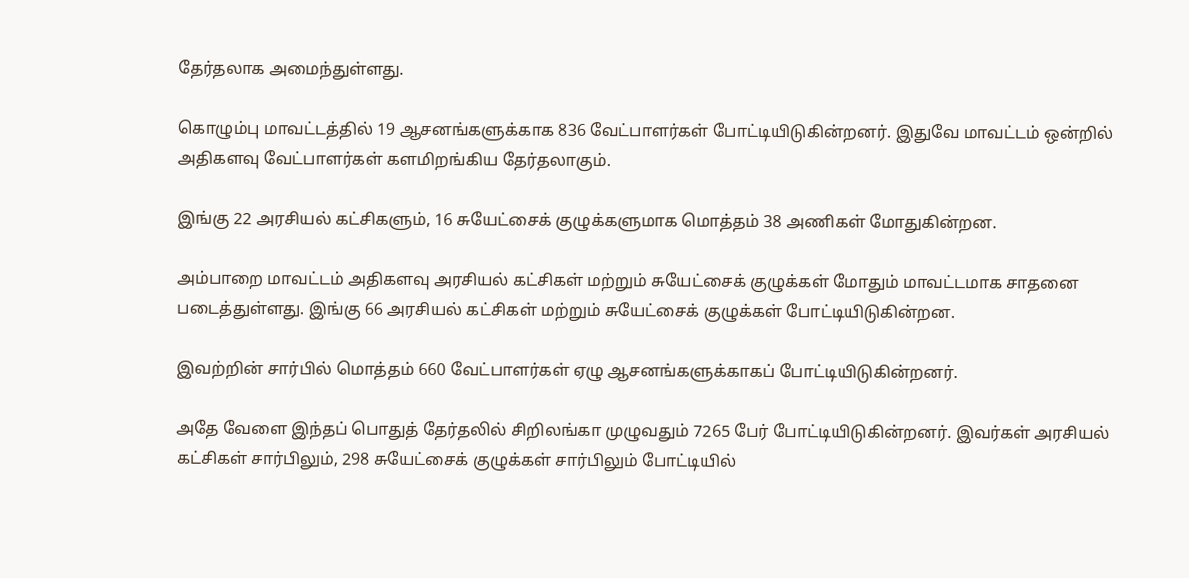தேர்தலாக அமைந்துள்ளது.

கொழும்பு மாவட்டத்தில் 19 ஆசனங்களுக்காக 836 வேட்பாளர்கள் போட்டியிடுகின்றனர். இதுவே மாவட்டம் ஒன்றில் அதிகளவு வேட்பாளர்கள் களமிறங்கிய தேர்தலாகும்.

இங்கு 22 அரசியல் கட்சிகளும், 16 சுயேட்சைக் குழுக்களுமாக மொத்தம் 38 அணிகள் மோதுகின்றன.

அம்பாறை மாவட்டம் அதிகளவு அரசியல் கட்சிகள் மற்றும் சுயேட்சைக் குழுக்கள் மோதும் மாவட்டமாக சாதனை படைத்துள்ளது. இங்கு 66 அரசியல் கட்சிகள் மற்றும் சுயேட்சைக் குழுக்கள் போட்டியிடுகின்றன.

இவற்றின் சார்பில் மொத்தம் 660 வேட்பாளர்கள் ஏழு ஆசனங்களுக்காகப் போட்டியிடுகின்றனர்.

அதே வேளை இந்தப் பொதுத் தேர்தலில் சிறிலங்கா முழுவதும் 7265 பேர் போட்டியிடுகின்றனர். இவர்கள் அரசியல் கட்சிகள் சார்பிலும், 298 சுயேட்சைக் குழுக்கள் சார்பிலும் போட்டியில்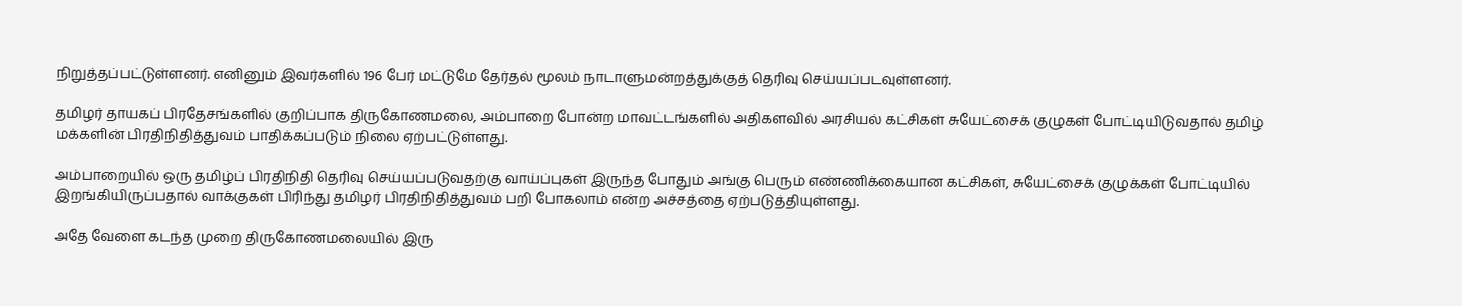நிறுத்தப்பட்டுள்ளனர். எனினும் இவர்களில் 196 பேர் மட்டுமே தேர்தல் மூலம் நாடாளுமன்றத்துக்குத் தெரிவு செய்யப்படவுள்ளனர்.

தமிழர் தாயகப் பிரதேசங்களில் குறிப்பாக திருகோணமலை, அம்பாறை போன்ற மாவட்டங்களில் அதிகளவில் அரசியல் கட்சிகள் சுயேட்சைக் குழுகள் போட்டியிடுவதால் தமிழ் மக்களின் பிரதிநிதித்துவம் பாதிக்கப்படும் நிலை ஏற்பட்டுள்ளது.

அம்பாறையில் ஒரு தமிழ்ப் பிரதிநிதி தெரிவு செய்யப்படுவதற்கு வாய்ப்புகள் இருந்த போதும் அங்கு பெரும் எண்ணிக்கையான கட்சிகள், சுயேட்சைக் குழுக்கள் போட்டியில் இறங்கியிருப்பதால் வாக்குகள் பிரிந்து தமிழர் பிரதிநிதித்துவம் பறி போகலாம் என்ற அச்சத்தை ஏற்படுத்தியுள்ளது.

அதே வேளை கடந்த முறை திருகோணமலையில் இரு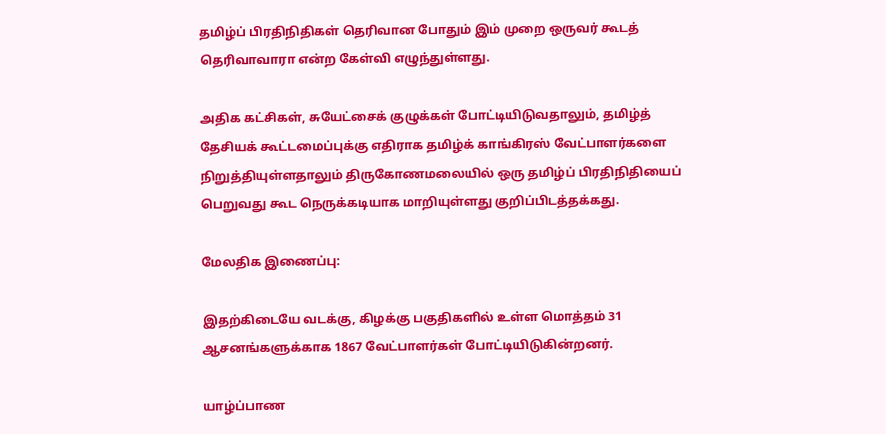தமிழ்ப் பிரதிநிதிகள் தெரிவான போதும் இம் முறை ஒருவர் கூடத் தெரிவாவாரா என்ற கேள்வி எழுந்துள்ளது.

அதிக கட்சிகள், சுயேட்சைக் குழுக்கள் போட்டியிடுவதாலும், தமிழ்த் தேசியக் கூட்டமைப்புக்கு எதிராக தமிழ்க் காங்கிரஸ் வேட்பாளர்களை நிறுத்தியுள்ளதாலும் திருகோணமலையில் ஒரு தமிழ்ப் பிரதிநிதியைப் பெறுவது கூட நெருக்கடியாக மாறியுள்ளது குறிப்பிடத்தக்கது.

மேலதிக இணைப்பு:

இதற்கிடையே வடக்கு, கிழக்கு பகுதிகளில் உள்ள மொத்தம் 31 ஆசனங்களுக்காக 1867 வேட்பாளர்கள் போட்டியிடுகின்றனர்.

யாழ்ப்பாண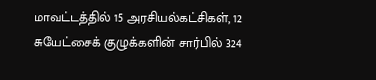மாவட்டத்தில் 15 அரசியல்கட்சிகள், 12 சுயேட்சைக் குழுக்களின் சார்பில் 324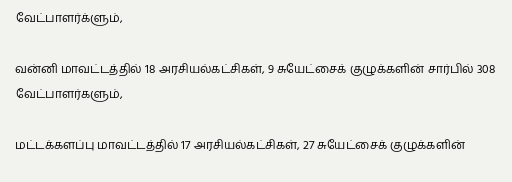வேட்பாளர்க்ளும்,

வன்னி மாவட்டத்தில் 18 அரசியல்கட்சிகள், 9 சுயேட்சைக் குழுக்களின் சார்பில் 308 வேட்பாளர்களும்,

மட்டக்களப்பு மாவட்டத்தில் 17 அரசியல்கட்சிகள், 27 சுயேட்சைக் குழுக்களின்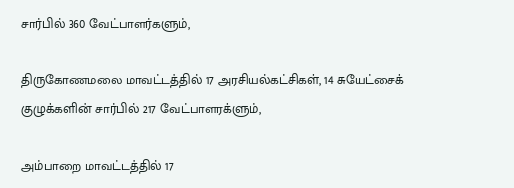சார்பில் 360 வேட்பாளர்களும்,

திருகோணமலை மாவட்டத்தில் 17 அரசியல்கட்சிகள், 14 சுயேட்சைக் குழுக்களின் சார்பில் 217 வேட்பாளரக்ளும்,

அம்பாறை மாவட்டத்தில் 17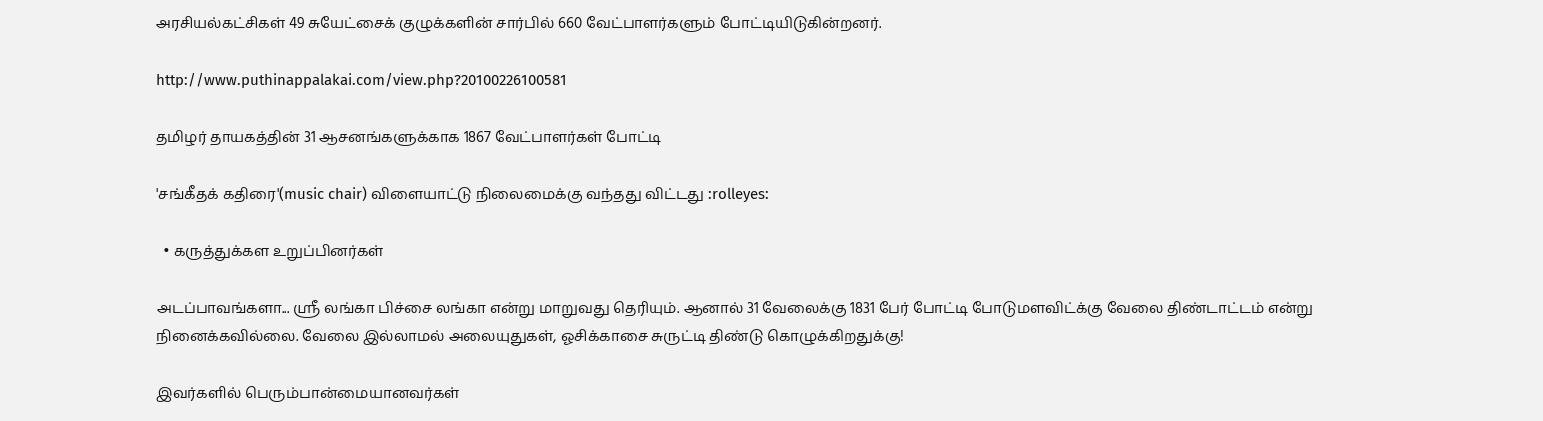அரசியல்கட்சிகள் 49 சுயேட்சைக் குழுக்களின் சார்பில் 660 வேட்பாளர்களும் போட்டியிடுகின்றனர்.

http://www.puthinappalakai.com/view.php?20100226100581

தமிழர் தாயகத்தின் 31 ஆசனங்களுக்காக 1867 வேட்பாளர்கள் போட்டி

'சங்கீதக் கதிரை'(music chair) விளையாட்டு நிலைமைக்கு வந்தது விட்டது :rolleyes:

  • கருத்துக்கள உறுப்பினர்கள்

அடப்பாவங்களா... ஸ்ரீ லங்கா பிச்சை லங்கா என்று மாறுவது தெரியும். ஆனால் 31 வேலைக்கு 1831 பேர் போட்டி போடுமளவிட்க்கு வேலை திண்டாட்டம் என்று நினைக்கவில்லை. வேலை இல்லாமல் அலையுதுகள், ஓசிக்காசை சுருட்டி திண்டு கொழுக்கிறதுக்கு!

இவர்களில் பெரும்பான்மையானவர்கள்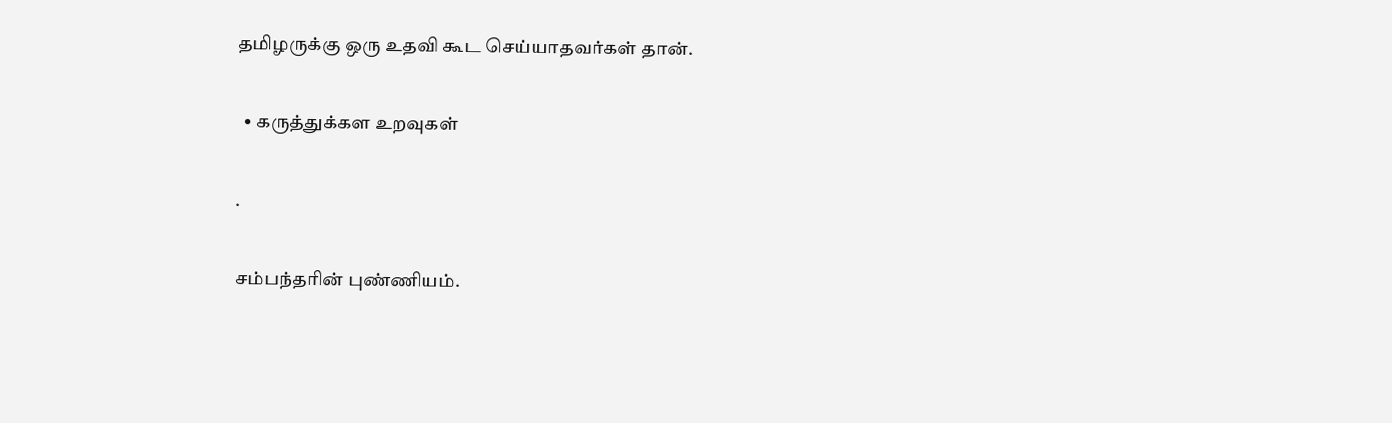தமிழருக்கு ஒரு உதவி கூட செய்யாதவர்கள் தான்.

  • கருத்துக்கள உறவுகள்

.

சம்பந்தரின் புண்ணியம்.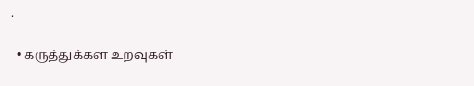.

  • கருத்துக்கள உறவுகள்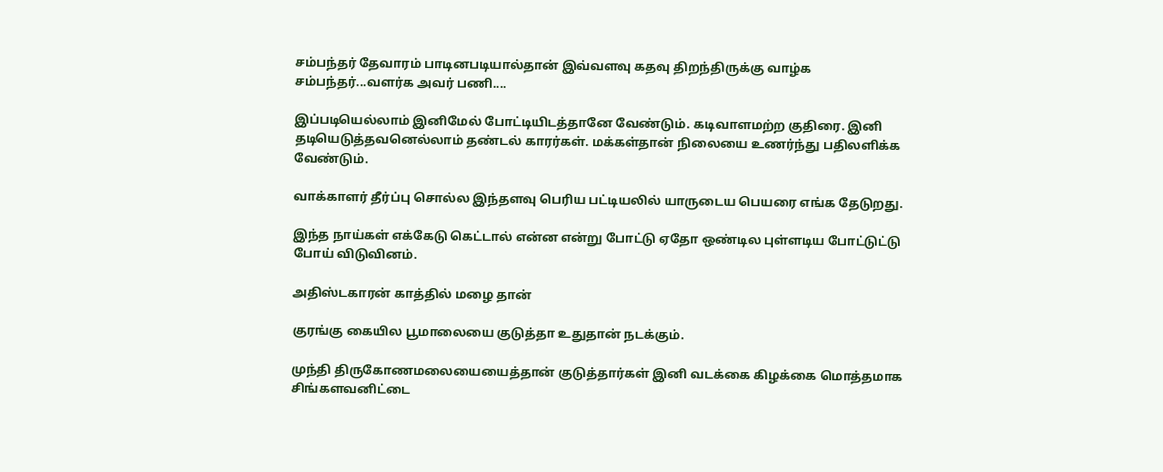சம்பந்தர் தேவாரம் பாடினபடியால்தான் இவ்வளவு கதவு திறந்திருக்கு வாழ்க சம்பந்தர்...வளர்க அவர் பணி....

இப்படியெல்லாம் இனிமேல் போட்டியிடத்தானே வேண்டும். கடிவாளமற்ற குதிரை. இனி தடியெடுத்தவனெல்லாம் தண்டல் காரர்கள். மக்கள்தான் நிலையை உணர்ந்து பதிலளிக்க வேண்டும்.

வாக்காளர் தீர்ப்பு சொல்ல இந்தளவு பெரிய பட்டியலில் யாருடைய பெயரை எங்க தேடுறது.

இந்த நாய்கள் எக்கேடு கெட்டால் என்ன என்று போட்டு ஏதோ ஒண்டில புள்ளடிய போட்டுட்டு போய் விடுவினம்.

அதிஸ்டகாரன் காத்தில் மழை தான்

குரங்கு கையில பூமாலையை குடுத்தா உதுதான் நடக்கும்.

முந்தி திருகோணமலையையைத்தான் குடுத்தார்கள் இனி வடக்கை கிழக்கை மொத்தமாக சிங்களவனிட்டை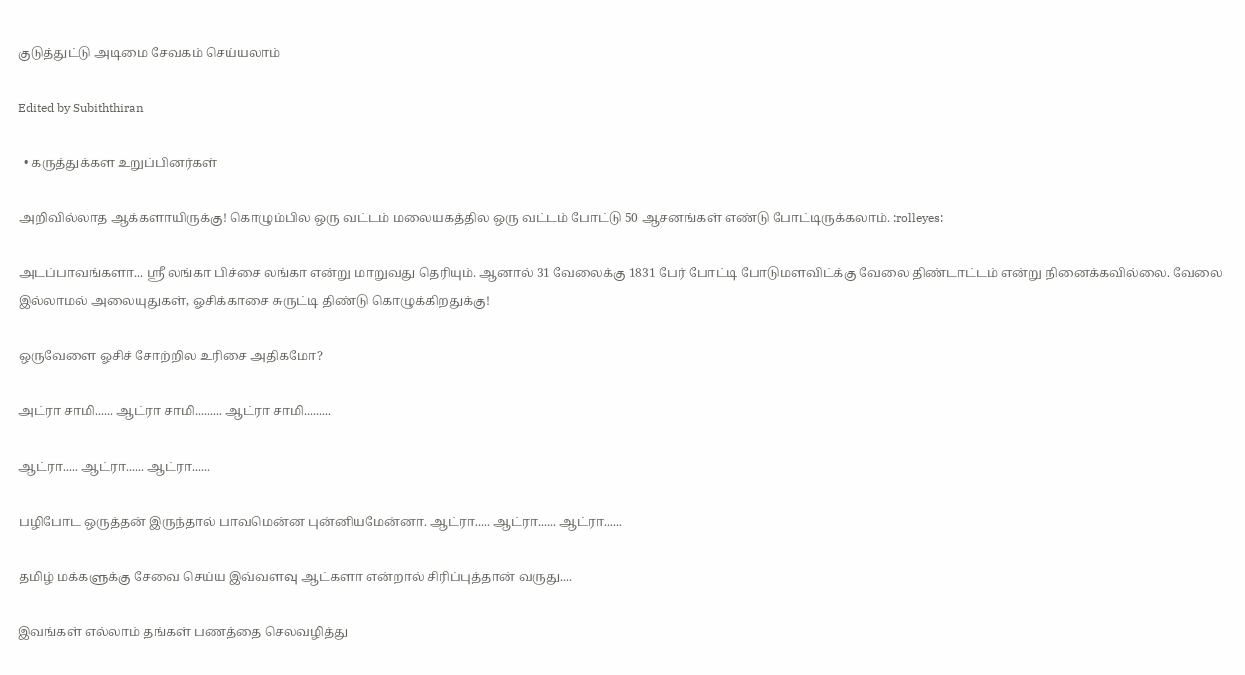குடுத்துட்டு அடிமை சேவகம் செய்யலாம்

Edited by Subiththiran

  • கருத்துக்கள உறுப்பினர்கள்

அறிவில்லாத ஆக்களாயிருக்கு! கொழும்பில ஒரு வட்டம் மலையகத்தில ஒரு வட்டம் போட்டு 50 ஆசனங்கள் எண்டு போட்டிருக்கலாம். :rolleyes:

அடப்பாவங்களா... ஸ்ரீ லங்கா பிச்சை லங்கா என்று மாறுவது தெரியும். ஆனால் 31 வேலைக்கு 1831 பேர் போட்டி போடுமளவிட்க்கு வேலை திண்டாட்டம் என்று நினைக்கவில்லை. வேலை இல்லாமல் அலையுதுகள், ஓசிக்காசை சுருட்டி திண்டு கொழுக்கிறதுக்கு!

ஒருவேளை ஓசிச் சோற்றில உரிசை அதிகமோ?

அட்ரா சாமி...... ஆட்ரா சாமி......... ஆட்ரா சாமி.........

ஆட்ரா..... ஆட்ரா...... ஆட்ரா......

பழிபோட ஒருத்தன் இருந்தால் பாவமென்ன புன்னியமேன்னா. ஆட்ரா..... ஆட்ரா...... ஆட்ரா......

தமிழ் மக்களுக்கு சேவை செய்ய இவ்வளவு ஆட்களா என்றால் சிரிப்புத்தான் வருது....

இவங்கள் எல்லாம் தங்கள் பணத்தை செலவழித்து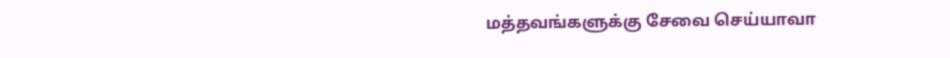மத்தவங்களுக்கு சேவை செய்யாவா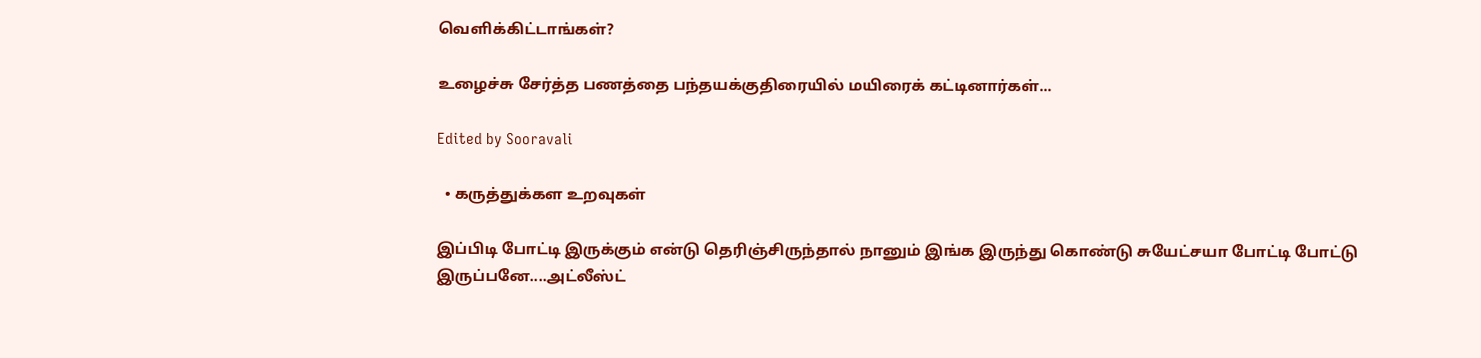வெளிக்கிட்டாங்கள்?

உழைச்சு சேர்த்த பணத்தை பந்தயக்குதிரையில் மயிரைக் கட்டினார்கள்...

Edited by Sooravali

  • கருத்துக்கள உறவுகள்

இப்பிடி போட்டி இருக்கும் என்டு தெரிஞ்சிருந்தால் நானும் இங்க இருந்து கொண்டு சுயேட்சயா போட்டி போட்டு இருப்பனே....அட்லீஸ்ட்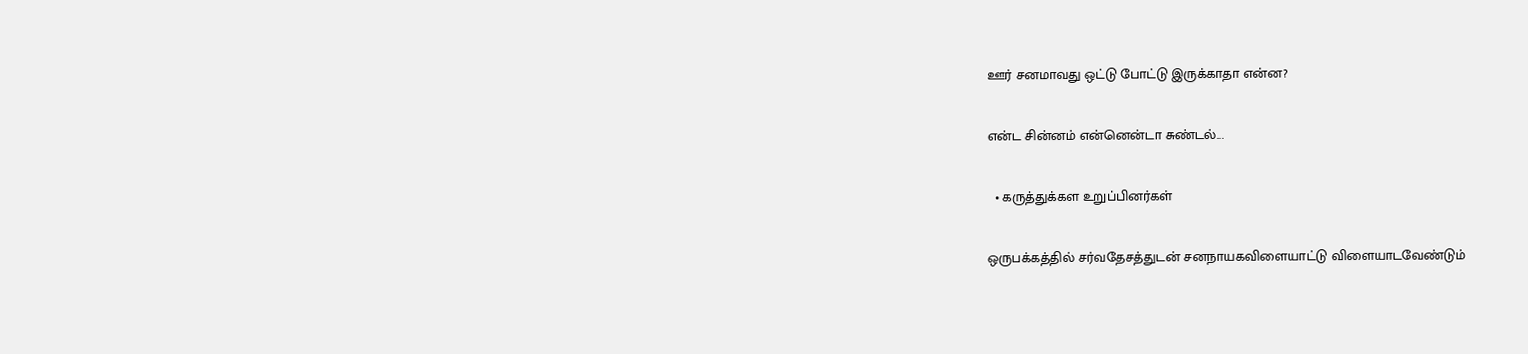ஊர் சனமாவது ஒட்டு போட்டு இருக்காதா என்ன?

என்ட சின்னம் என்னென்டா சுண்டல்...

  • கருத்துக்கள உறுப்பினர்கள்

ஒருபக்கத்தில் சர்வதேசத்துடன் சனநாயகவிளையாட்டு விளையாடவேண்டும்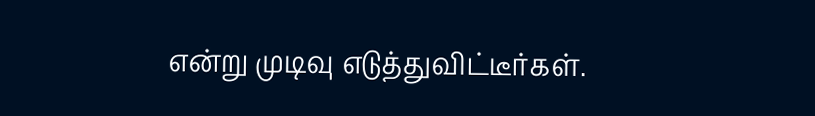என்று முடிவு எடுத்துவிட்டீர்கள்.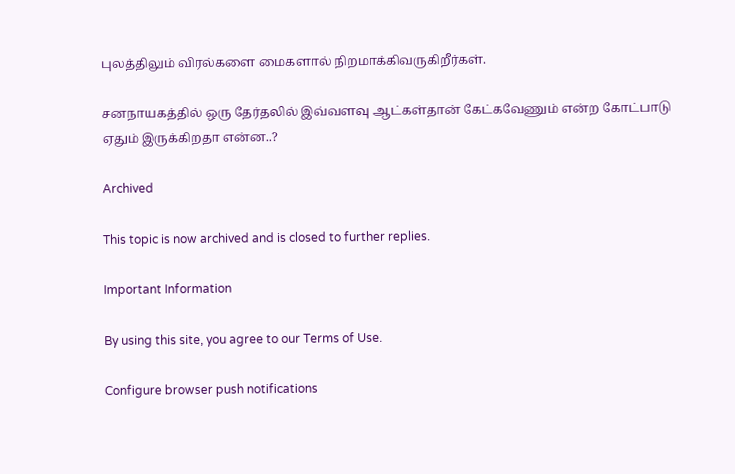புலத்திலும் விரல்களை மைகளால் நிறமாக்கிவருகிறீர்கள்.

சனநாயகத்தில் ஒரு தேர்தலில் இவ்வளவு ஆட்கள்தான் கேட்கவேணும் என்ற கோட்பாடு ஏதும் இருக்கிறதா என்ன..?

Archived

This topic is now archived and is closed to further replies.

Important Information

By using this site, you agree to our Terms of Use.

Configure browser push notifications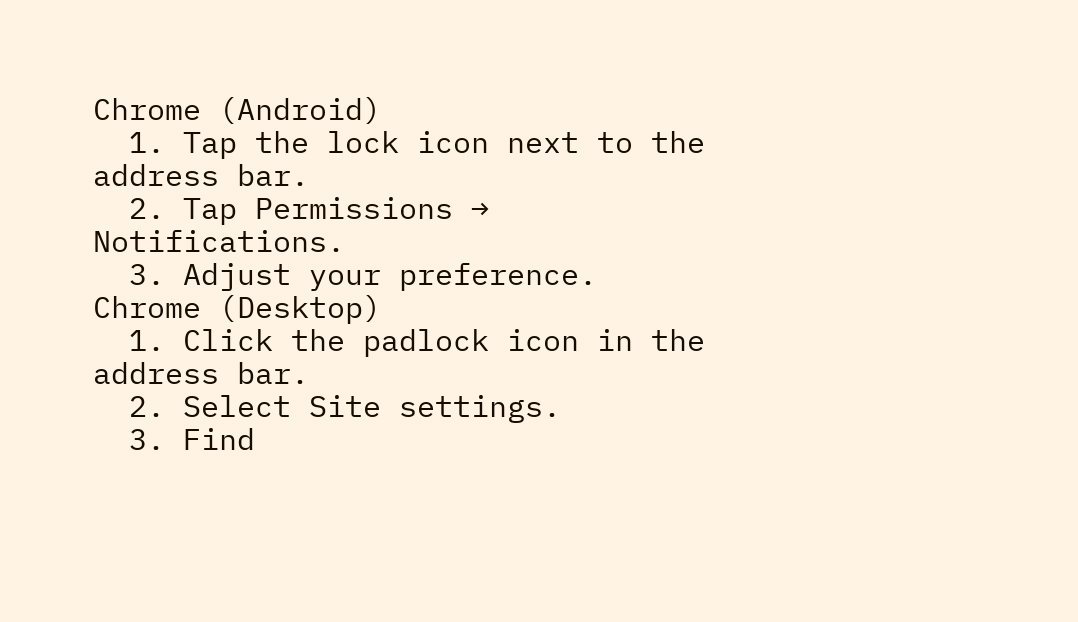Chrome (Android)
  1. Tap the lock icon next to the address bar.
  2. Tap Permissions → Notifications.
  3. Adjust your preference.
Chrome (Desktop)
  1. Click the padlock icon in the address bar.
  2. Select Site settings.
  3. Find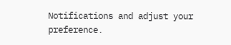Notifications and adjust your preference.